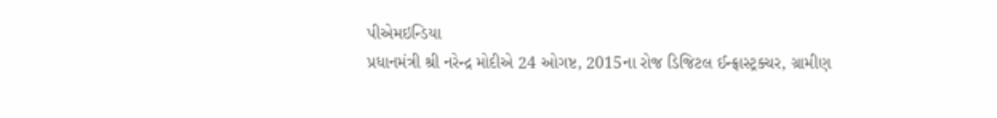પીએમઇન્ડિયા
પ્રધાનમંત્રી શ્રી નરેન્દ્ર મોદીએ 24 ઓગષ્ટ, 2015ના રોજ ડિજિટલ ઈન્ફ્રાસ્ટ્રક્ચર, ગ્રામીણ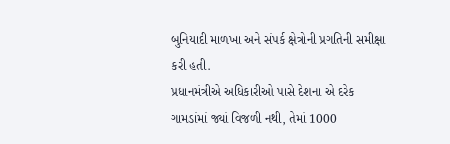બુનિયાદી માળખા અને સંપર્ક ક્ષેત્રોની પ્રગતિની સમીક્ષા કરી હતી.
પ્રધાનમંત્રીએ અધિકારીઓ પાસે દેશના એ દરેક ગામડાંમાં જ્યાં વિજળી નથી, તેમાં 1000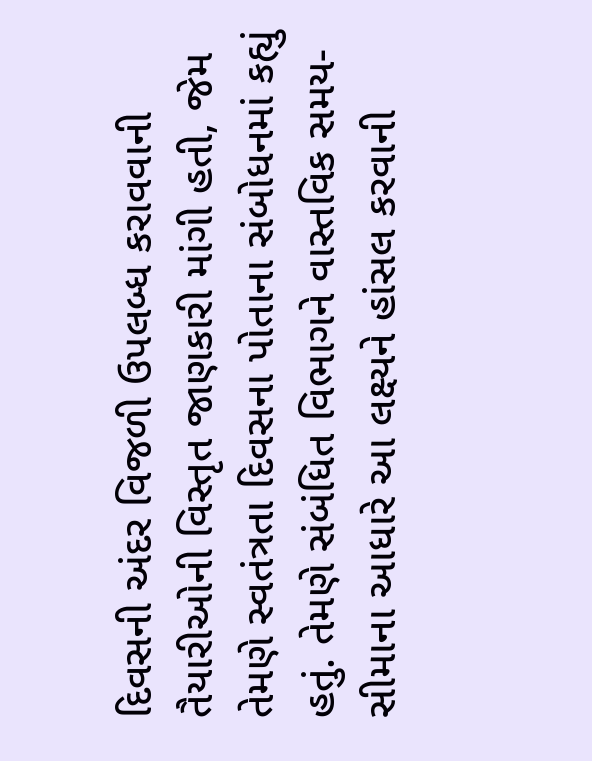દિવસની અંદર વિજળી ઉપલબ્ધ કરાવવાની તૈયારીઓની વિસ્તૃત જાણકારી માંગી હતી, જેમ તેમણે સ્વતંત્રતા દિવસના પોતાના સંબોધનમાં કહ્યું હતું. તેમણે સંબંધિત વિભાગને વાસ્તવિક સમય-સીમાના આધારે આ લક્ષ્યને હાંસલ કરવાની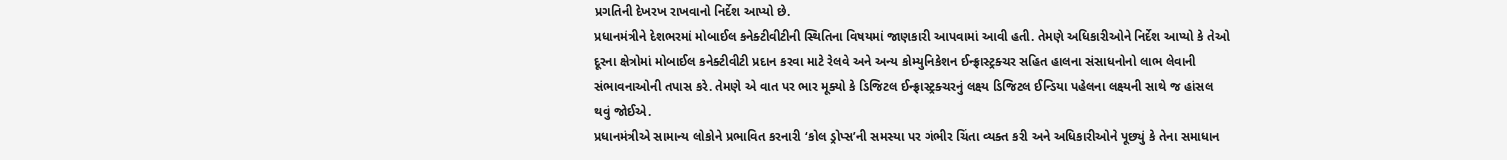પ્રગતિની દેખરખ રાખવાનો નિર્દેશ આપ્યો છે.
પ્રધાનમંત્રીને દેશભરમાં મોબાઈલ કનેક્ટીવીટીની સ્થિતિના વિષયમાં જાણકારી આપવામાં આવી હતી. તેમણે અધિકારીઓને નિર્દેશ આપ્યો કે તેઓ દૂરના ક્ષેત્રોમાં મોબાઈલ કનેક્ટીવીટી પ્રદાન કરવા માટે રેલવે અને અન્ય કોમ્યુનિકેશન ઈન્ફ્રાસ્ટ્રક્ચર સહિત હાલના સંસાધનોનો લાભ લેવાની સંભાવનાઓની તપાસ કરે. તેમણે એ વાત પર ભાર મૂક્યો કે ડિજિટલ ઈન્ફ્રાસ્ટ્રક્ચરનું લક્ષ્ય ડિજિટલ ઈન્ડિયા પહેલના લક્ષ્યની સાથે જ હાંસલ થવું જોઈએ.
પ્રધાનમંત્રીએ સામાન્ય લોકોને પ્રભાવિત કરનારી ‘કોલ ડ્રોપ્સ’ની સમસ્યા પર ગંભીર ચિંતા વ્યક્ત કરી અને અધિકારીઓને પૂછ્યું કે તેના સમાધાન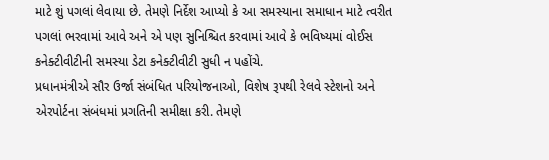માટે શું પગલાં લેવાયા છે. તેમણે નિર્દેશ આપ્યો કે આ સમસ્યાના સમાધાન માટે ત્વરીત પગલાં ભરવામાં આવે અને એ પણ સુનિશ્ચિત કરવામાં આવે કે ભવિષ્યમાં વોઈસ કનેક્ટીવીટીની સમસ્યા ડેટા કનેક્ટીવીટી સુધી ન પહોંચે.
પ્રધાનમંત્રીએ સૌર ઉર્જા સંબંધિત પરિયોજનાઓ, વિશેષ રૂપથી રેલવે સ્ટેશનો અને એરપોર્ટના સંબંધમાં પ્રગતિની સમીક્ષા કરી. તેમણે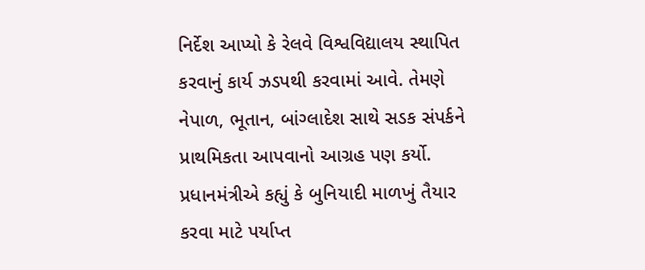નિર્દેશ આપ્યો કે રેલવે વિશ્વવિદ્યાલય સ્થાપિત કરવાનું કાર્ય ઝડપથી કરવામાં આવે. તેમણે નેપાળ, ભૂતાન, બાંગ્લાદેશ સાથે સડક સંપર્કને પ્રાથમિકતા આપવાનો આગ્રહ પણ કર્યો.
પ્રધાનમંત્રીએ કહ્યું કે બુનિયાદી માળખું તૈયાર કરવા માટે પર્યાપ્ત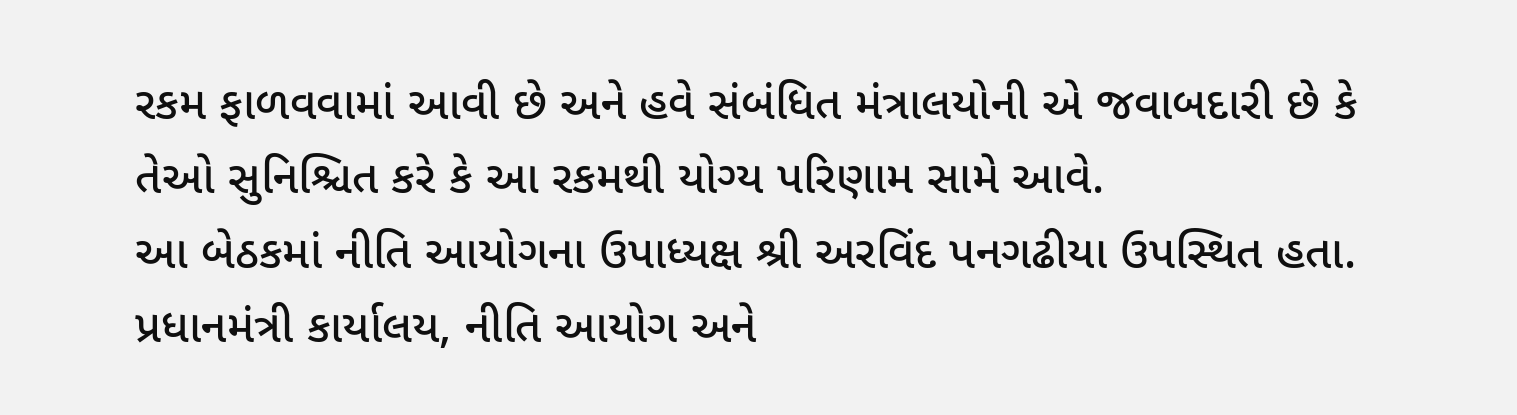રકમ ફાળવવામાં આવી છે અને હવે સંબંધિત મંત્રાલયોની એ જવાબદારી છે કે તેઓ સુનિશ્ચિત કરે કે આ રકમથી યોગ્ય પરિણામ સામે આવે.
આ બેઠકમાં નીતિ આયોગના ઉપાધ્યક્ષ શ્રી અરવિંદ પનગઢીયા ઉપસ્થિત હતા. પ્રધાનમંત્રી કાર્યાલય, નીતિ આયોગ અને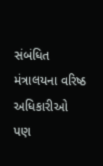સંબંધિત મંત્રાલયના વરિષ્ઠ અધિકારીઓ પણ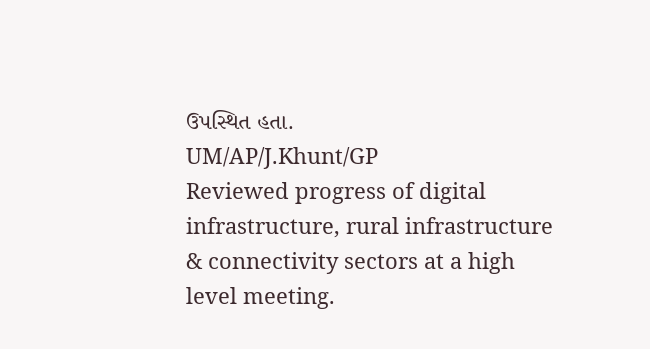ઉપસ્થિત હતા.
UM/AP/J.Khunt/GP
Reviewed progress of digital infrastructure, rural infrastructure & connectivity sectors at a high level meeting.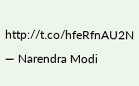http://t.co/hfeRfnAU2N
— Narendra Modi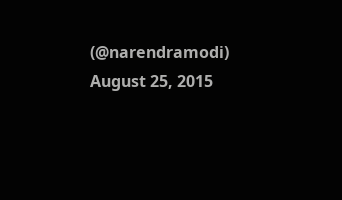(@narendramodi) August 25, 2015